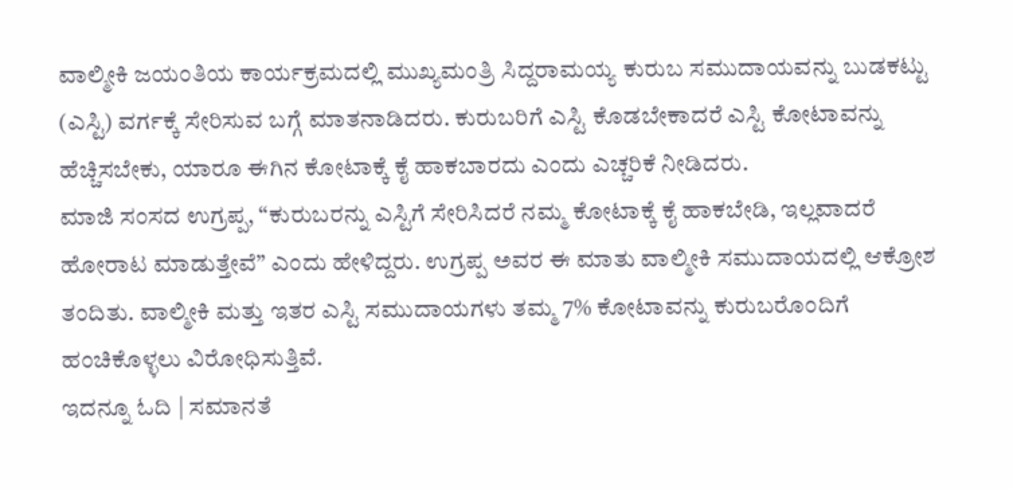ವಾಲ್ಮೀಕಿ ಜಯಂತಿಯ ಕಾರ್ಯಕ್ರಮದಲ್ಲಿ ಮುಖ್ಯಮಂತ್ರಿ ಸಿದ್ದರಾಮಯ್ಯ ಕುರುಬ ಸಮುದಾಯವನ್ನು ಬುಡಕಟ್ಟು (ಎಸ್ಟಿ) ವರ್ಗಕ್ಕೆ ಸೇರಿಸುವ ಬಗ್ಗೆ ಮಾತನಾಡಿದರು. ಕುರುಬರಿಗೆ ಎಸ್ಟಿ ಕೊಡಬೇಕಾದರೆ ಎಸ್ಟಿ ಕೋಟಾವನ್ನು ಹೆಚ್ಚಿಸಬೇಕು, ಯಾರೂ ಈಗಿನ ಕೋಟಾಕ್ಕೆ ಕೈ ಹಾಕಬಾರದು ಎಂದು ಎಚ್ಚರಿಕೆ ನೀಡಿದರು.
ಮಾಜಿ ಸಂಸದ ಉಗ್ರಪ್ಪ, “ಕುರುಬರನ್ನು ಎಸ್ಟಿಗೆ ಸೇರಿಸಿದರೆ ನಮ್ಮ ಕೋಟಾಕ್ಕೆ ಕೈ ಹಾಕಬೇಡಿ, ಇಲ್ಲವಾದರೆ ಹೋರಾಟ ಮಾಡುತ್ತೇವೆ” ಎಂದು ಹೇಳಿದ್ದರು. ಉಗ್ರಪ್ಪ ಅವರ ಈ ಮಾತು ವಾಲ್ಮೀಕಿ ಸಮುದಾಯದಲ್ಲಿ ಆಕ್ರೋಶ ತಂದಿತು. ವಾಲ್ಮೀಕಿ ಮತ್ತು ಇತರ ಎಸ್ಟಿ ಸಮುದಾಯಗಳು ತಮ್ಮ 7% ಕೋಟಾವನ್ನು ಕುರುಬರೊಂದಿಗೆ ಹಂಚಿಕೊಳ್ಳಲು ವಿರೋಧಿಸುತ್ತಿವೆ.
ಇದನ್ನೂ ಓದಿ | ಸಮಾನತೆ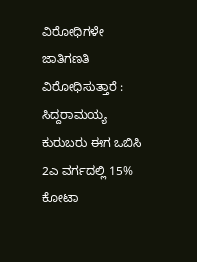ವಿರೋಧಿಗಳೇ ಜಾತಿಗಣತಿ ವಿರೋಧಿಸುತ್ತಾರೆ : ಸಿದ್ದರಾಮಯ್ಯ
ಕುರುಬರು ಈಗ ಒಬಿಸಿ 2ಎ ವರ್ಗದಲ್ಲಿ 15% ಕೋಟಾ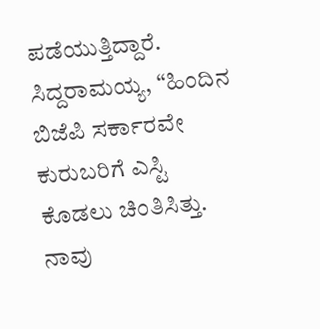ಪಡೆಯುತ್ತಿದ್ದಾರೆ. ಸಿದ್ದರಾಮಯ್ಯ, “ಹಿಂದಿನ ಬಿಜೆಪಿ ಸರ್ಕಾರವೇ ಕುರುಬರಿಗೆ ಎಸ್ಟಿ ಕೊಡಲು ಚಿಂತಿಸಿತ್ತು. ನಾವು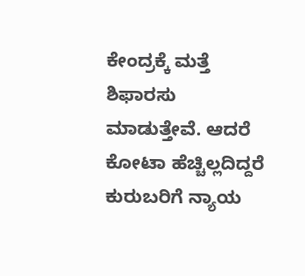ಕೇಂದ್ರಕ್ಕೆ ಮತ್ತೆ ಶಿಫಾರಸು ಮಾಡುತ್ತೇವೆ. ಆದರೆ ಕೋಟಾ ಹೆಚ್ಚಿಲ್ಲದಿದ್ದರೆ ಕುರುಬರಿಗೆ ನ್ಯಾಯ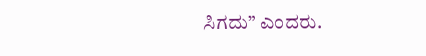ಸಿಗದು” ಎಂದರು.